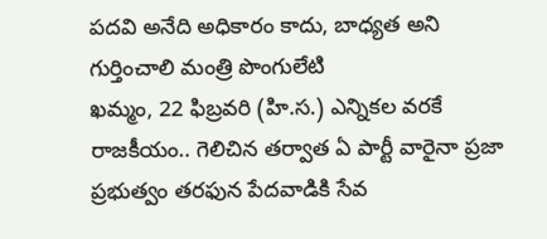పదవి అనేది అధికారం కాదు, బాధ్యత అని గుర్తించాలి మంత్రి పొంగులేటి
ఖమ్మం, 22 ఫిబ్రవరి (హి.స.) ఎన్నికల వరకే రాజకీయం.. గెలిచిన తర్వాత ఏ పార్టీ వారైనా ప్రజా ప్రభుత్వం తరఫున పేదవాడికి సేవ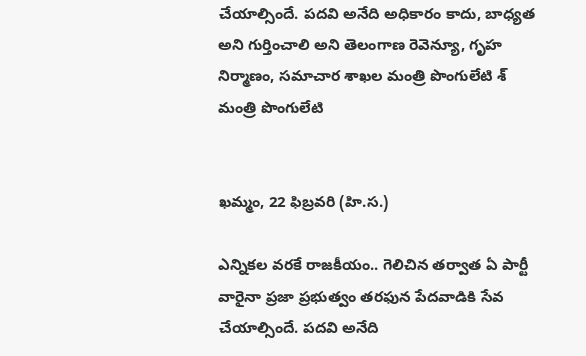చేయాల్సిందే. పదవి అనేది అధికారం కాదు, బాధ్యత అని గుర్తించాలి అని తెలంగాణ రెవెన్యూ, గృహ నిర్మాణం, సమాచార శాఖల మంత్రి పొంగులేటి శ్
మంత్రి పొంగులేటి


ఖమ్మం, 22 ఫిబ్రవరి (హి.స.)

ఎన్నికల వరకే రాజకీయం.. గెలిచిన తర్వాత ఏ పార్టీ వారైనా ప్రజా ప్రభుత్వం తరఫున పేదవాడికి సేవ చేయాల్సిందే. పదవి అనేది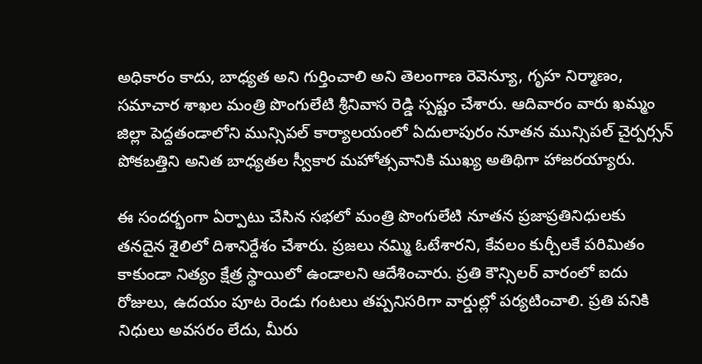అధికారం కాదు, బాధ్యత అని గుర్తించాలి అని తెలంగాణ రెవెన్యూ, గృహ నిర్మాణం, సమాచార శాఖల మంత్రి పొంగులేటి శ్రీనివాస రెడ్డి స్పష్టం చేశారు. ఆదివారం వారు ఖమ్మం జిల్లా పెద్దతండాలోని మున్సిపల్ కార్యాలయంలో ఏదులాపురం నూతన మున్సిపల్ చైర్పర్సన్ పోకబత్తిని అనిత బాధ్యతల స్వీకార మహోత్సవానికి ముఖ్య అతిథిగా హాజరయ్యారు.

ఈ సందర్భంగా ఏర్పాటు చేసిన సభలో మంత్రి పొంగులేటి నూతన ప్రజాప్రతినిధులకు తనదైన శైలిలో దిశానిర్దేశం చేశారు. ప్రజలు నమ్మి ఓటేశారని, కేవలం కుర్చీలకే పరిమితం కాకుండా నిత్యం క్షేత్ర స్థాయిలో ఉండాలని ఆదేశించారు. ప్రతి కౌన్సిలర్ వారంలో ఐదు రోజులు, ఉదయం పూట రెండు గంటలు తప్పనిసరిగా వార్డుల్లో పర్యటించాలి. ప్రతి పనికి నిధులు అవసరం లేదు, మీరు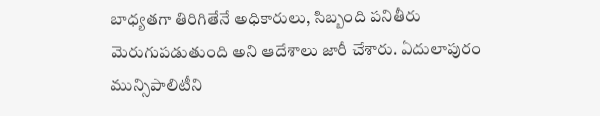బాధ్యతగా తిరిగితేనే అధికారులు, సిబ్బంది పనితీరు మెరుగుపడుతుంది అని ఆదేశాలు జారీ చేశారు. ఏదులాపురం మున్సిపాలిటీని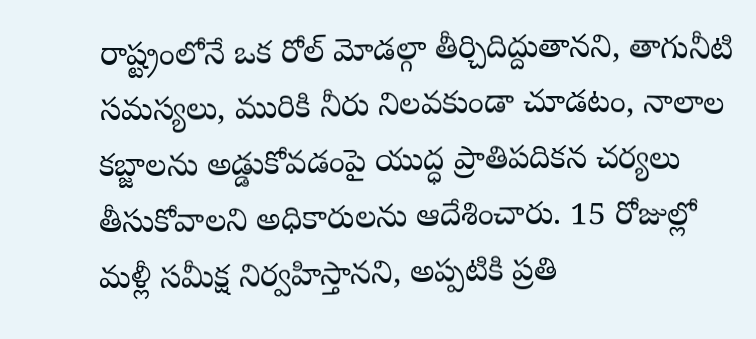రాష్ట్రంలోనే ఒక రోల్ మోడల్గా తీర్చిదిద్దుతానని, తాగునీటి సమస్యలు, మురికి నీరు నిలవకుండా చూడటం, నాలాల కబ్జాలను అడ్డుకోవడంపై యుద్ధ ప్రాతిపదికన చర్యలు తీసుకోవాలని అధికారులను ఆదేశించారు. 15 రోజుల్లో మళ్లీ సమీక్ష నిర్వహిస్తానని, అప్పటికి ప్రతి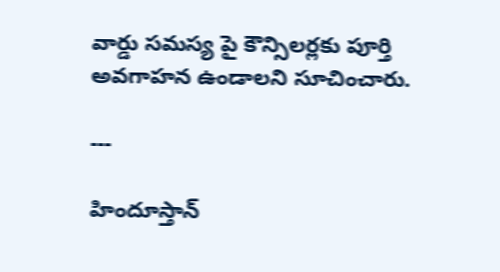వార్డు సమస్య పై కౌన్సిలర్లకు పూర్తి అవగాహన ఉండాలని సూచించారు.

---

హిందూస్తాన్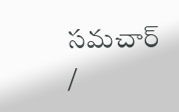సమచార్ /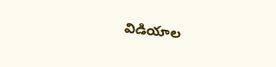విడియాల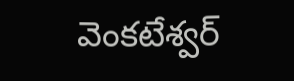వెంకటేశ్వర్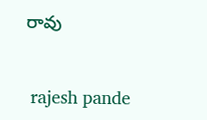రావు


 rajesh pande